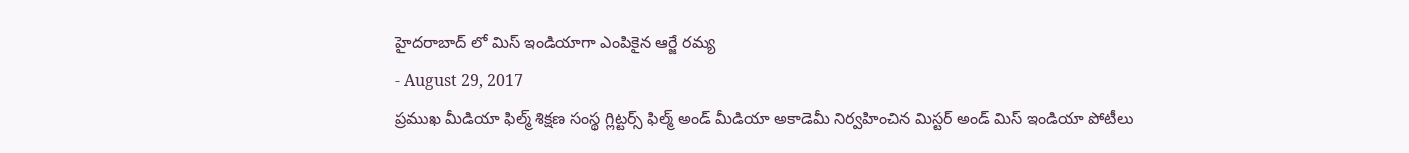హైదరాబాద్ లో మిస్ ఇండియాగా ఎంపికైన ఆర్జే రమ్య
- August 29, 2017
ప్రముఖ మీడియా ఫిల్మ్ శిక్షణ సంస్థ గ్లిట్టర్స్ ఫిల్మ్ అండ్ మీడియా అకాడెమీ నిర్వహించిన మిస్టర్ అండ్ మిస్ ఇండియా పోటీలు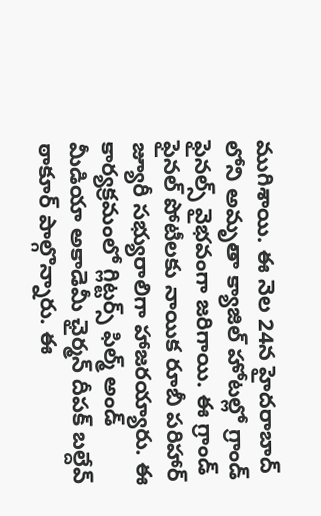ముగిశాయి. ఈ నెల 24న హైదరాబాద్ లోని అమృతా క్యాజిల్ హోటల్లో గ్రాండ్ ఫైనల్స్ వైభవంగా జరిగాయి. ఈ గ్రాండ్ ఫైనల్ పోటీలకు నాయిక రూబీ పరిహార్ జ్యూరీ సభ్యురాలిగా హాజరయ్యారు. ఈ కార్యక్రమంలో గ్లిట్టర్స్ ఫిల్మ్ అండ్ మీడియా అకాడెమీ ఛైర్మన్ దీపక్ బల్దేవ్ ఠాకూర్ పాల్గొన్నారు. ఈ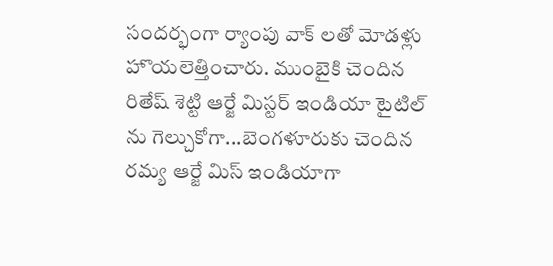సందర్భంగా ర్యాంపు వాక్ లతో మోడళ్లు హొయలెత్తించారు. ముంబైకి చెందిన రితేష్ శెట్టి ఆర్జే మిస్టర్ ఇండియా టైటిల్ ను గెల్చుకోగా...బెంగళూరుకు చెందిన రమ్య ఆర్జే మిస్ ఇండియాగా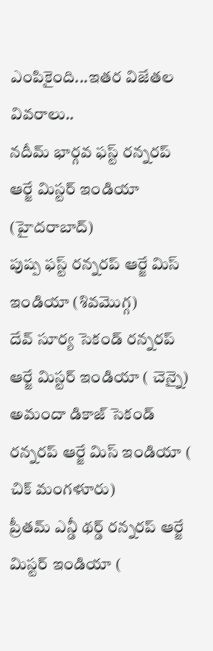ఎంపికైంది...ఇతర విజేతల వివరాలు..
నదీమ్ భార్గవ ఫస్ట్ రన్నరప్ ఆర్జే మిస్టర్ ఇండియా (హైదరాబాద్)
పుష్ప ఫస్ట్ రన్నరప్ ఆర్జే మిస్ ఇండియా (శివమొగ్గ)
దేవ్ సూర్య సెకండ్ రన్నరప్ ఆర్జే మిస్టర్ ఇండియా ( చెన్నై)
అమందా డికాజ్ సెకండ్ రన్నరప్ ఆర్జే మిస్ ఇండియా ( చిక్ మంగళూరు)
ప్రీతమ్ ఎన్డీ థర్డ్ రన్నరప్ ఆర్జే మిస్టర్ ఇండియా (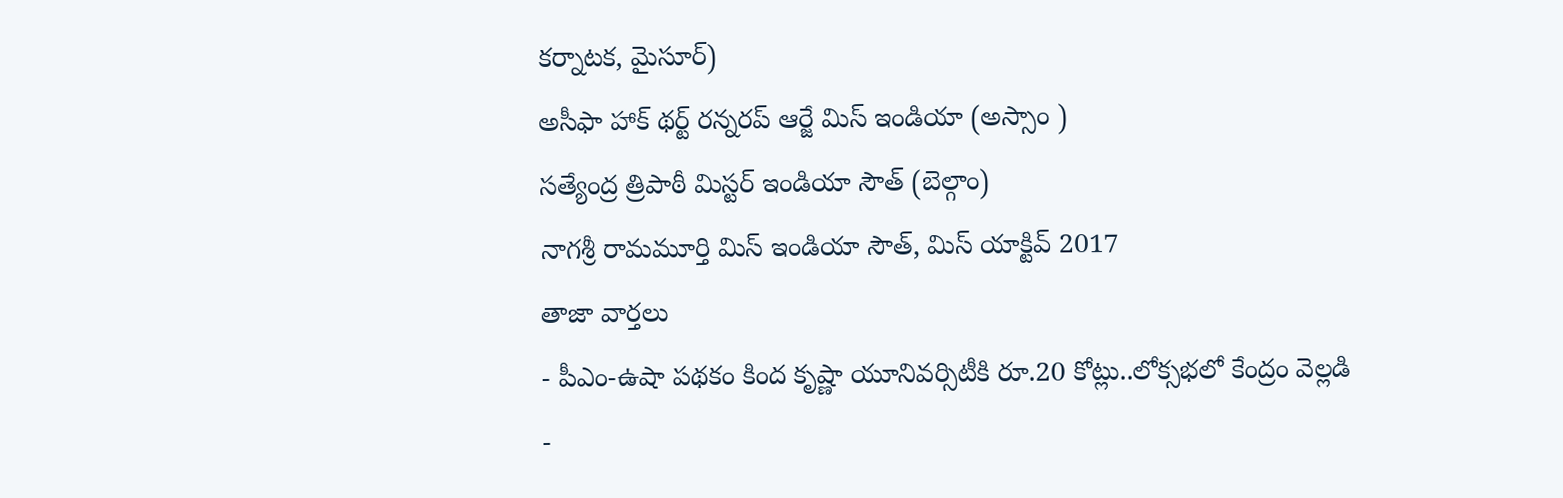కర్నాటక, మైసూర్)
అసీఫా హాక్ థర్ట్ రన్నరప్ ఆర్జే మిస్ ఇండియా (అస్సాం )
సత్యేంద్ర త్రిపాఠీ మిస్టర్ ఇండియా సౌత్ (బెల్గాం)
నాగశ్రీ రామమూర్తి మిస్ ఇండియా సౌత్, మిస్ యాక్టివ్ 2017
తాజా వార్తలు
- పీఎం-ఉషా పథకం కింద కృష్ణా యూనివర్సిటీకి రూ.20 కోట్లు..లోక్సభలో కేంద్రం వెల్లడి
-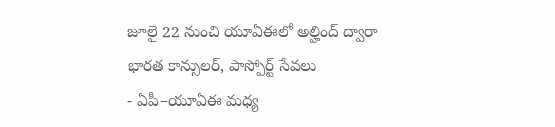జూలై 22 నుంచి యూఏఈలో అల్హింద్ ద్వారా భారత కాన్సులర్, పాస్పోర్ట్ సేవలు
- ఏపీ–యూఏఈ మధ్య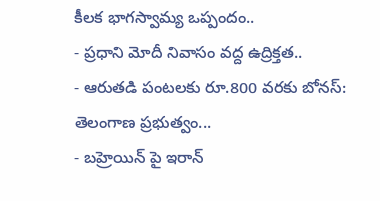కీలక భాగస్వామ్య ఒప్పందం..
- ప్రధాని మోదీ నివాసం వద్ద ఉద్రిక్తత..
- ఆరుతడి పంటలకు రూ.800 వరకు బోనస్: తెలంగాణ ప్రభుత్వం...
- బహ్రెయిన్ పై ఇరాన్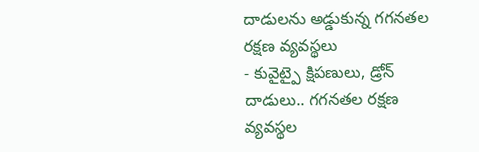దాడులను అడ్డుకున్న గగనతల రక్షణ వ్యవస్థలు
- కువైట్పై క్షిపణులు, డ్రోన్ దాడులు.. గగనతల రక్షణ వ్యవస్థల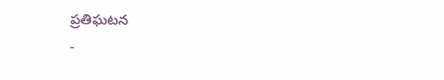ప్రతిఘటన
-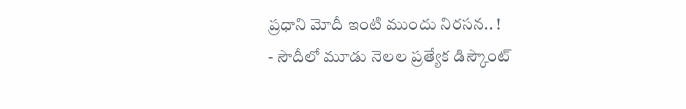ప్రధాని మోదీ ఇంటి ముందు నిరసన.. !
- సౌదీలో మూడు నెలల ప్రత్యేక డిస్కౌంట్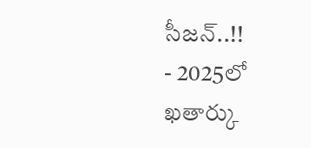సీజన్..!!
- 2025లో ఖతార్కు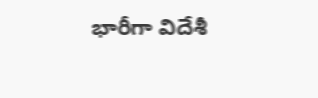భారీగా విదేశీ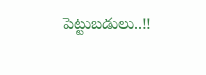పెట్టుబడులు..!!